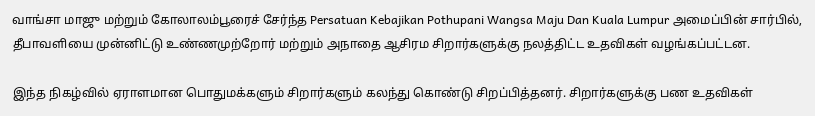வாங்சா மாஜு மற்றும் கோலாலம்பூரைச் சேர்ந்த Persatuan Kebajikan Pothupani Wangsa Maju Dan Kuala Lumpur அமைப்பின் சார்பில், தீபாவளியை முன்னிட்டு உண்ணமுற்றோர் மற்றும் அநாதை ஆசிரம சிறார்களுக்கு நலத்திட்ட உதவிகள் வழங்கப்பட்டன.

இந்த நிகழ்வில் ஏராளமான பொதுமக்களும் சிறார்களும் கலந்து கொண்டு சிறப்பித்தனர். சிறார்களுக்கு பண உதவிகள்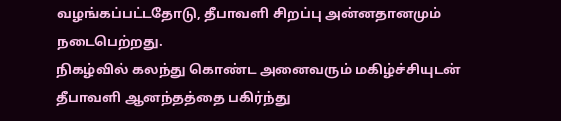வழங்கப்பட்டதோடு, தீபாவளி சிறப்பு அன்னதானமும் நடைபெற்றது.
நிகழ்வில் கலந்து கொண்ட அனைவரும் மகிழ்ச்சியுடன் தீபாவளி ஆனந்தத்தை பகிர்ந்து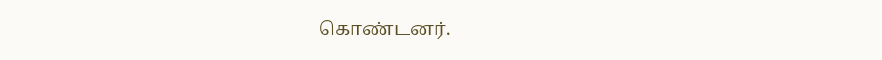கொண்டனர்.